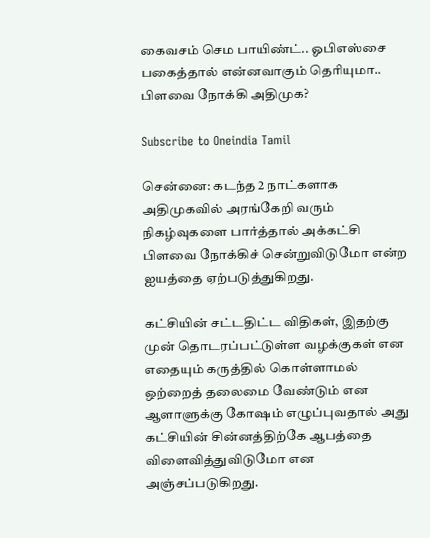கைவசம் செம பாயிண்ட்.. ஓபிஎஸ்சை பகைத்தால் என்னவாகும் தெரியுமா.. பிளவை நோக்கி அதிமுக?

Subscribe to Oneindia Tamil

சென்னை: கடந்த 2 நாட்களாக அதிமுகவில் அரங்கேறி வரும் நிகழ்வுகளை பார்த்தால் அக்கட்சி பிளவை நோக்கிச் சென்றுவிடுமோ என்ற ஐயத்தை ஏற்படுத்துகிறது.

கட்சியின் சட்டதிட்ட விதிகள், இதற்கு முன் தொடரப்பட்டுள்ள வழக்குகள் என எதையும் கருத்தில் கொள்ளாமல் ஒற்றைத் தலைமை வேண்டும் என ஆளாளுக்கு கோஷம் எழுப்புவதால் அது கட்சியின் சின்னத்திற்கே ஆபத்தை விளைவித்துவிடுமோ என அஞ்சப்படுகிறது.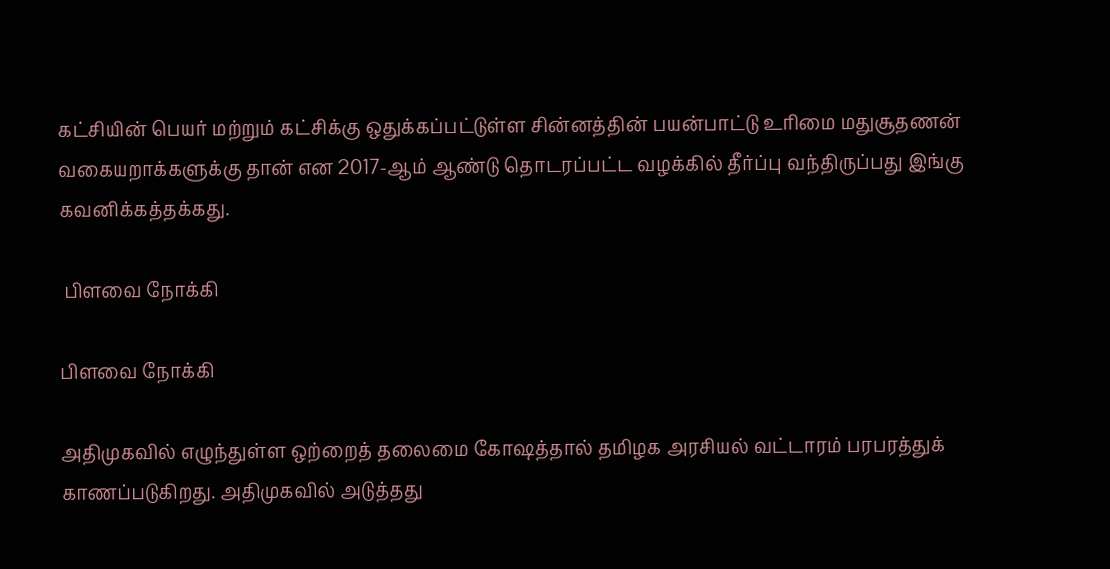கட்சியின் பெயர் மற்றும் கட்சிக்கு ஒதுக்கப்பட்டுள்ள சின்னத்தின் பயன்பாட்டு உரிமை மதுசூதணன் வகையறாக்களுக்கு தான் என 2017-ஆம் ஆண்டு தொடரப்பட்ட வழக்கில் தீர்ப்பு வந்திருப்பது இங்கு கவனிக்கத்தக்கது.

 பிளவை நோக்கி

பிளவை நோக்கி

அதிமுகவில் எழுந்துள்ள ஒற்றைத் தலைமை கோஷத்தால் தமிழக அரசியல் வட்டாரம் பரபரத்துக் காணப்படுகிறது. அதிமுகவில் அடுத்தது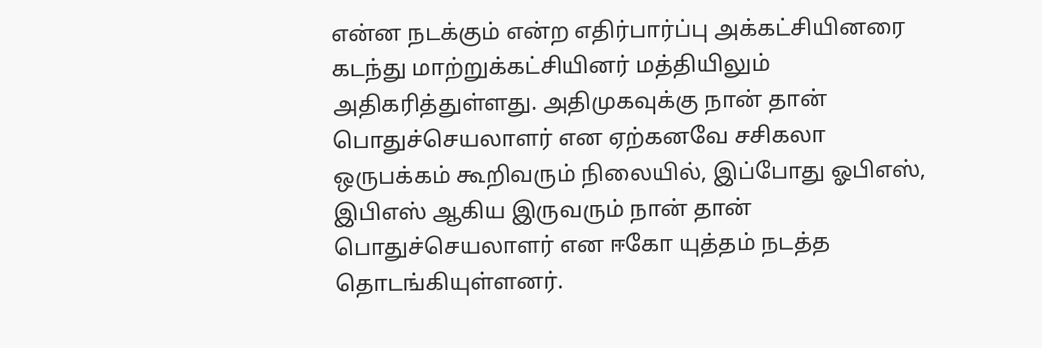என்ன நடக்கும் என்ற எதிர்பார்ப்பு அக்கட்சியினரை கடந்து மாற்றுக்கட்சியினர் மத்தியிலும் அதிகரித்துள்ளது. அதிமுகவுக்கு நான் தான் பொதுச்செயலாளர் என ஏற்கனவே சசிகலா ஒருபக்கம் கூறிவரும் நிலையில், இப்போது ஓபிஎஸ், இபிஎஸ் ஆகிய இருவரும் நான் தான் பொதுச்செயலாளர் என ஈகோ யுத்தம் நடத்த தொடங்கியுள்ளனர்.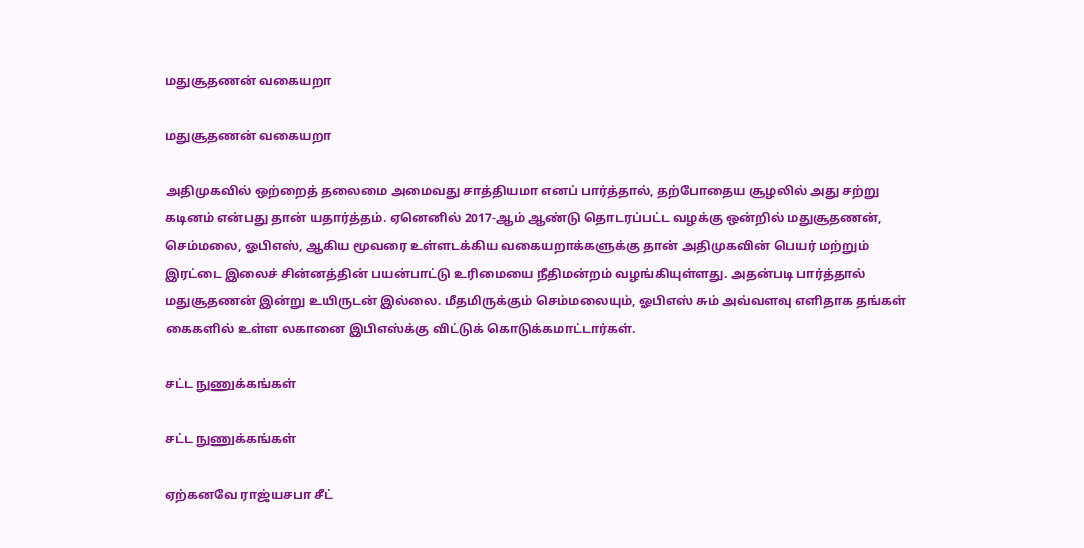மதுசூதணன் வகையறா

மதுசூதணன் வகையறா

அதிமுகவில் ஒற்றைத் தலைமை அமைவது சாத்தியமா எனப் பார்த்தால், தற்போதைய சூழலில் அது சற்று கடினம் என்பது தான் யதார்த்தம். ஏனெனில் 2017-ஆம் ஆண்டு தொடரப்பட்ட வழக்கு ஒன்றில் மதுசூதணன், செம்மலை, ஓபிஎஸ், ஆகிய மூவரை உள்ளடக்கிய வகையறாக்களுக்கு தான் அதிமுகவின் பெயர் மற்றும் இரட்டை இலைச் சின்னத்தின் பயன்பாட்டு உரிமையை நீதிமன்றம் வழங்கியுள்ளது. அதன்படி பார்த்தால் மதுசூதணன் இன்று உயிருடன் இல்லை. மீதமிருக்கும் செம்மலையும், ஓபிஎஸ் சும் அவ்வளவு எளிதாக தங்கள் கைகளில் உள்ள லகானை இபிஎஸ்க்கு விட்டுக் கொடுக்கமாட்டார்கள்.

சட்ட நுணுக்கங்கள்

சட்ட நுணுக்கங்கள்

ஏற்கனவே ராஜ்யசபா சீட்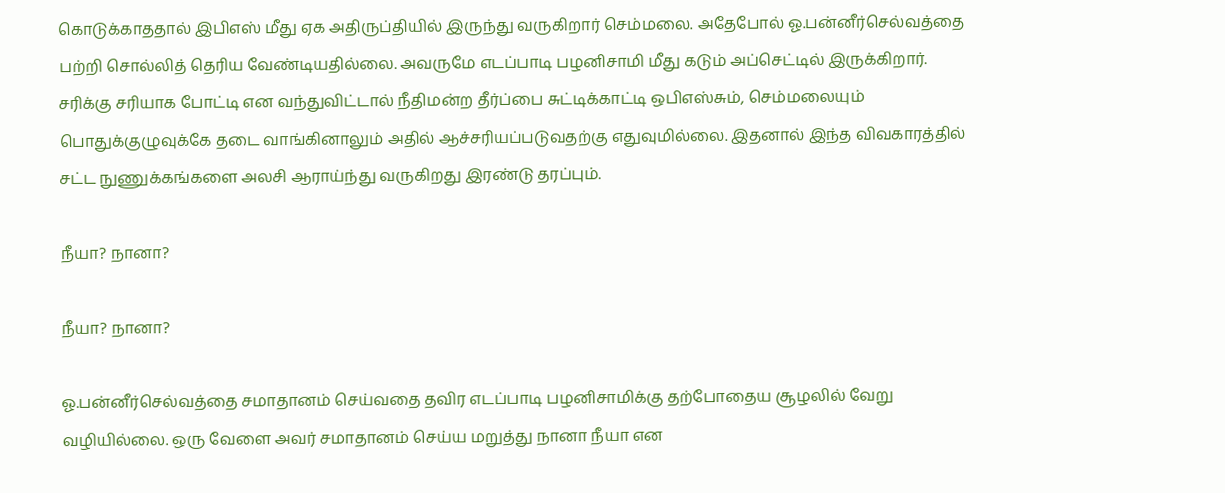கொடுக்காததால் இபிஎஸ் மீது ஏக அதிருப்தியில் இருந்து வருகிறார் செம்மலை. அதேபோல் ஓ.பன்னீர்செல்வத்தை பற்றி சொல்லித் தெரிய வேண்டியதில்லை. அவருமே எடப்பாடி பழனிசாமி மீது கடும் அப்செட்டில் இருக்கிறார். சரிக்கு சரியாக போட்டி என வந்துவிட்டால் நீதிமன்ற தீர்ப்பை சுட்டிக்காட்டி ஒபிஎஸ்சும், செம்மலையும் பொதுக்குழுவுக்கே தடை வாங்கினாலும் அதில் ஆச்சரியப்படுவதற்கு எதுவுமில்லை. இதனால் இந்த விவகாரத்தில் சட்ட நுணுக்கங்களை அலசி ஆராய்ந்து வருகிறது இரண்டு தரப்பும்.

நீயா? நானா?

நீயா? நானா?

ஓ.பன்னீர்செல்வத்தை சமாதானம் செய்வதை தவிர எடப்பாடி பழனிசாமிக்கு தற்போதைய சூழலில் வேறு வழியில்லை. ஒரு வேளை அவர் சமாதானம் செய்ய மறுத்து நானா நீயா என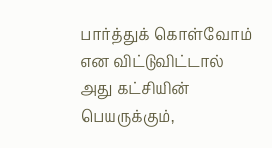பார்த்துக் கொள்வோம் என விட்டுவிட்டால் அது கட்சியின் பெயருக்கும்,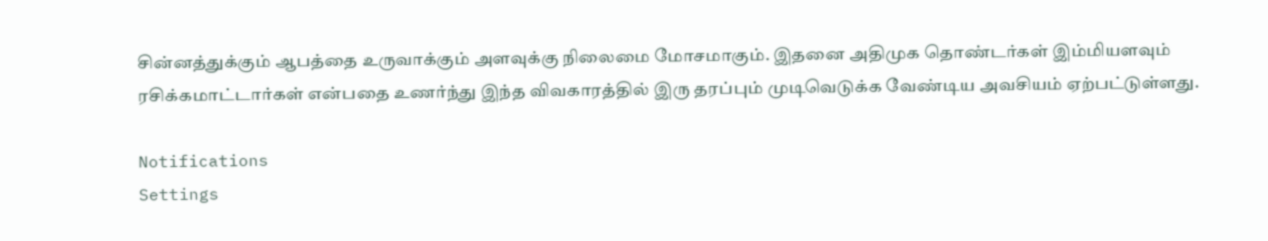சின்னத்துக்கும் ஆபத்தை உருவாக்கும் அளவுக்கு நிலைமை மோசமாகும். இதனை அதிமுக தொண்டர்கள் இம்மியளவும் ரசிக்கமாட்டார்கள் என்பதை உணர்ந்து இந்த விவகாரத்தில் இரு தரப்பும் முடிவெடுக்க வேண்டிய அவசியம் ஏற்பட்டுள்ளது.

Notifications
Settings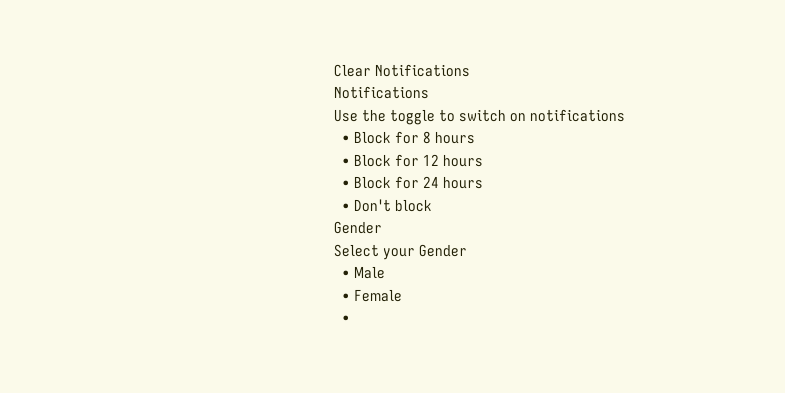Clear Notifications
Notifications
Use the toggle to switch on notifications
  • Block for 8 hours
  • Block for 12 hours
  • Block for 24 hours
  • Don't block
Gender
Select your Gender
  • Male
  • Female
  •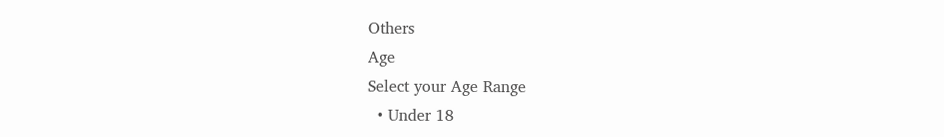Others
Age
Select your Age Range
  • Under 18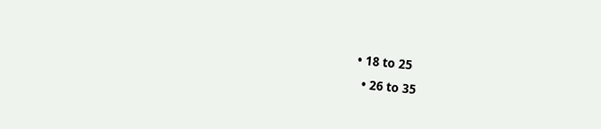• 18 to 25
  • 26 to 35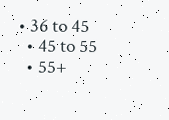• 36 to 45
  • 45 to 55
  • 55+